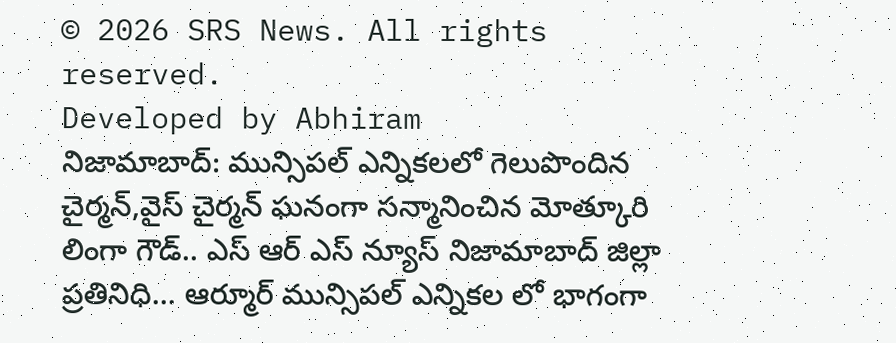© 2026 SRS News. All rights reserved.
Developed by Abhiram
నిజామాబాద్: మున్సిపల్ ఎన్నికలలో గెలుపొందిన చైర్మన్,వైస్ చైర్మన్ ఘనంగా సన్మానించిన మోత్కూరి లింగా గౌడ్.. ఎస్ ఆర్ ఎస్ న్యూస్ నిజామాబాద్ జిల్లా ప్రతినిధి... ఆర్మూర్ మున్సిపల్ ఎన్నికల లో భాగంగా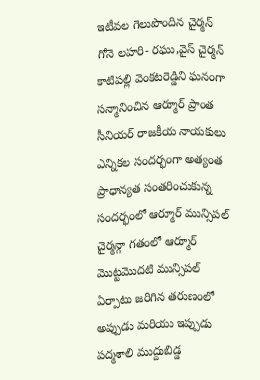ఇటీవల గెలుపొందిన చైర్మన్ గోనె లహరి- రఘు,వైస్ చైర్మన్ కాటిపల్లి వెంకటరెడ్డిని ఘనంగా సన్మానించిన ఆర్మూర్ ప్రాంత సీనియర్ రాజకీయ నాయకులు ఎన్నికల సందర్భంగా అత్యంత ప్రాధాన్యత సంతరించుకున్న సందర్భంలో ఆర్మూర్ మున్సిపల్ చైర్మన్గా గతంలో ఆర్మూర్ మొట్టమొదటి మున్సిపల్ ఏర్పాటు జరిగిన తరుణంలో అప్పుడు మరియు ఇప్పుడు పద్మశాలి ముద్దుబిడ్డ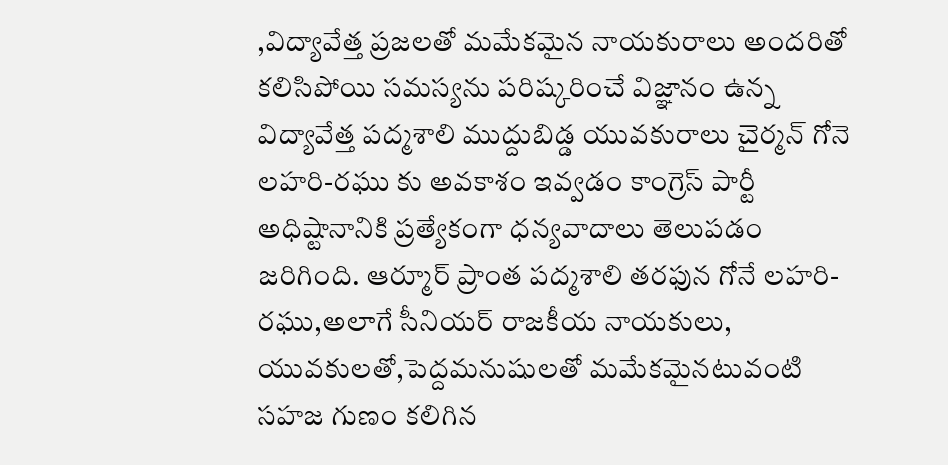,విద్యావేత్త ప్రజలతో మమేకమైన నాయకురాలు అందరితో కలిసిపోయి సమస్యను పరిష్కరించే విజ్ఞానం ఉన్న విద్యావేత్త పద్మశాలి ముద్దుబిడ్డ యువకురాలు చైర్మన్ గోనె లహరి-రఘు కు అవకాశం ఇవ్వడం కాంగ్రెస్ పార్టీ అధిష్టానానికి ప్రత్యేకంగా ధన్యవాదాలు తెలుపడం జరిగింది. ఆర్మూర్ ప్రాంత పద్మశాలి తరఫున గోనే లహరి-రఘు,అలాగే సీనియర్ రాజకీయ నాయకులు, యువకులతో,పెద్దమనుషులతో మమేకమైనటువంటి సహజ గుణం కలిగిన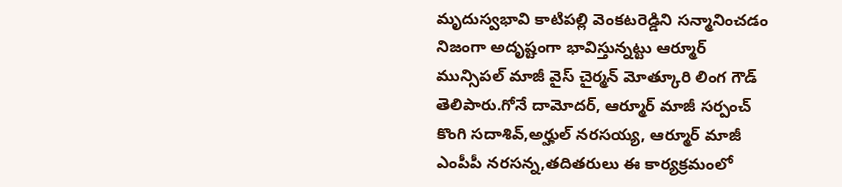మృదుస్వభావి కాటిపల్లి వెంకటరెడ్డిని సన్మానించడం నిజంగా అదృష్టంగా భావిస్తున్నట్టు ఆర్మూర్ మున్సిపల్ మాజీ వైస్ చైర్మన్ మోత్కూరి లింగ గౌడ్ తెలిపారు.గోనే దామోదర్, ఆర్మూర్ మాజీ సర్పంచ్ కొంగి సదాశివ్,అర్హుల్ నరసయ్య, ఆర్మూర్ మాజీ ఎంపీపీ నరసన్న,తదితరులు ఈ కార్యక్రమంలో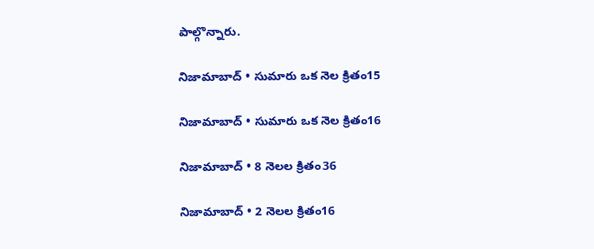పాల్గొన్నారు.

నిజామాబాద్ • సుమారు ఒక నెల క్రితం15

నిజామాబాద్ • సుమారు ఒక నెల క్రితం16

నిజామాబాద్ • 8 నెలల క్రితం36

నిజామాబాద్ • 2 నెలల క్రితం16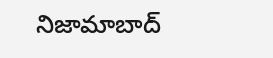నిజామాబాద్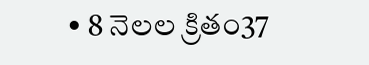• 8 నెలల క్రితం37